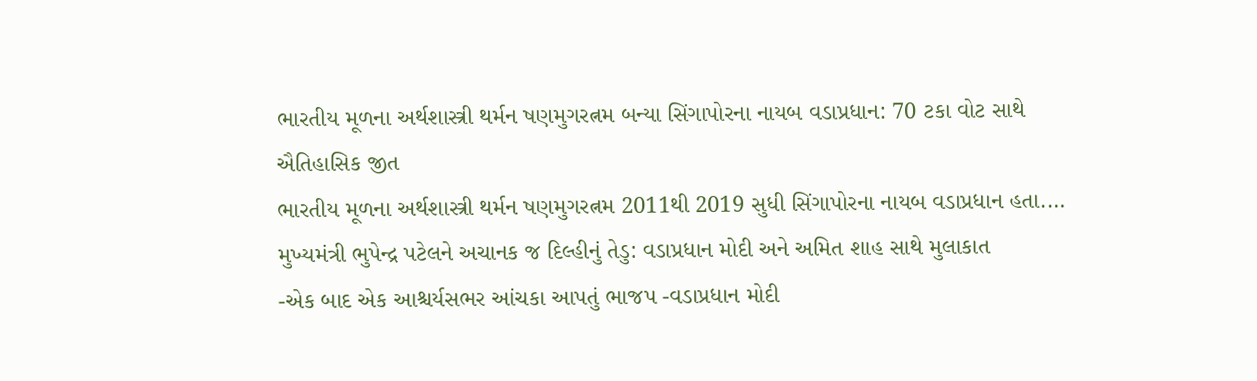ભારતીય મૂળના અર્થશાસ્ત્રી થર્મન ષણમુગરત્નમ બન્યા સિંગાપોરના નાયબ વડાપ્રધાન: 70 ટકા વોટ સાથે ઐતિહાસિક જીત
ભારતીય મૂળના અર્થશાસ્ત્રી થર્મન ષણમુગરત્નમ 2011થી 2019 સુધી સિંગાપોરના નાયબ વડાપ્રધાન હતા.…
મુખ્યમંત્રી ભુપેન્દ્ર પટેલને અચાનક જ દિલ્હીનું તેડુ: વડાપ્રધાન મોદી અને અમિત શાહ સાથે મુલાકાત
-એક બાદ એક આશ્ચર્યસભર આંચકા આપતું ભાજપ -વડાપ્રધાન મોદી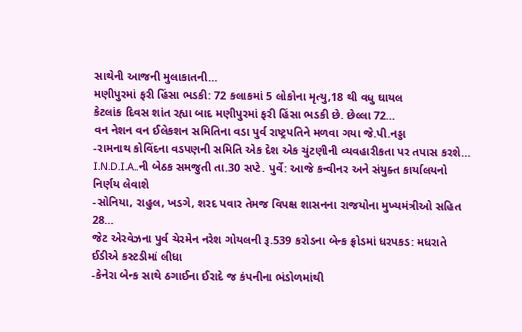સાથેની આજની મુલાકાતની…
મણીપુરમાં ફરી હિંસા ભડકી: 72 કલાકમાં 5 લોકોના મૃત્યુ,18 થી વધુ ઘાયલ
કેટલાંક દિવસ શાંત રહ્યા બાદ મણીપુરમાં ફરી હિંસા ભડકી છે. છેલ્લા 72…
વન નેશન વન ઈલેકશન સમિતિના વડા પુર્વ રાષ્ટ્રપતિને મળવા ગયા જે.પી.નડ્ડા
-રામનાથ કોવિંદના વડપણની સમિતિ એક દેશ એક ચુંટણીની વ્યવહારીકતા પર તપાસ કરશે…
I.N.D.I.A..ની બેઠક સમજુતી તા.30 સપ્ટે. પુર્વે: આજે કન્વીનર અને સંયુક્ત કાર્યાલયનો નિર્ણય લેવાશે
-સોનિયા, રાહુલ, ખડગે, શરદ પવાર તેમજ વિપક્ષ શાસનના રાજયોના મુખ્યમંત્રીઓ સહિત 28…
જેટ એરવેઝના પુર્વ ચેરમેન નરેશ ગોયલની રૂ.539 કરોડના બેન્ક ફ્રોડમાં ધરપકડ: મધરાતે ઈડીએ કસ્ટડીમાં લીધા
-કેનેરા બેન્ક સાથે ઠગાઈના ઈરાદે જ કંપનીના ભંડોળમાંથી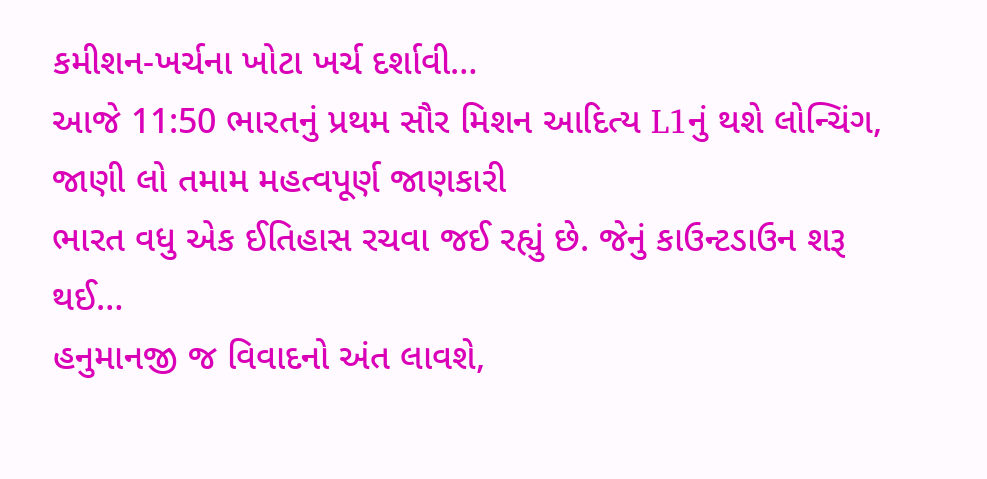કમીશન-ખર્ચના ખોટા ખર્ચ દર્શાવી…
આજે 11:50 ભારતનું પ્રથમ સૌર મિશન આદિત્ય L1નું થશે લોન્ચિંગ, જાણી લો તમામ મહત્વપૂર્ણ જાણકારી
ભારત વધુ એક ઈતિહાસ રચવા જઈ રહ્યું છે. જેનું કાઉન્ટડાઉન શરૂ થઈ…
હનુમાનજી જ વિવાદનો અંત લાવશે,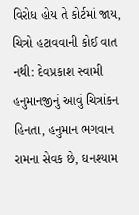વિરોધ હોય તે કોર્ટમાં જાય, ચિત્રો હટાવવાની કોઈ વાત નથી: દેવપ્રકાશ સ્વામી
હનુમાનજીનું આવું ચિત્રાંકન હિનતા, હનુમાન ભગવાન રામના સેવક છે, ઘનશ્યામ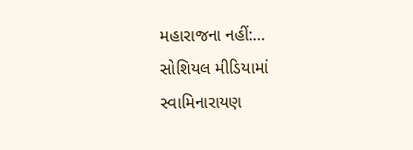મહારાજના નહીં:…
સોશિયલ મીડિયામાં સ્વામિનારાયણ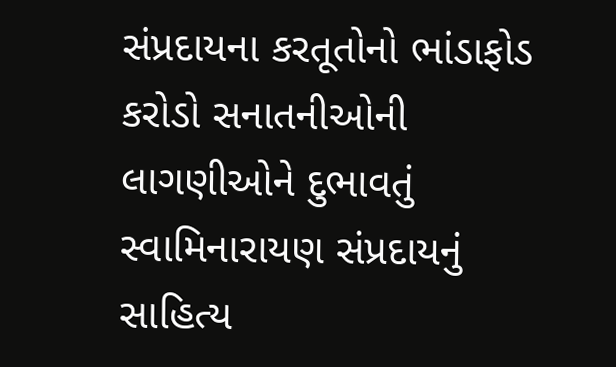સંપ્રદાયના કરતૂતોનો ભાંડાફોડ
કરોડો સનાતનીઓની લાગણીઓને દુભાવતું સ્વામિનારાયણ સંપ્રદાયનું સાહિત્ય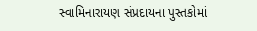સ્વામિનારાયણ સંપ્રદાયના પુસ્તકોમાં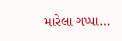મારેલા ગપ્પા…